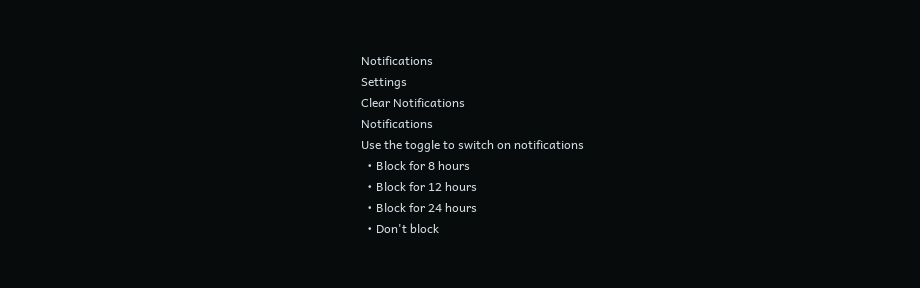Notifications
Settings
Clear Notifications
Notifications
Use the toggle to switch on notifications
  • Block for 8 hours
  • Block for 12 hours
  • Block for 24 hours
  • Don't block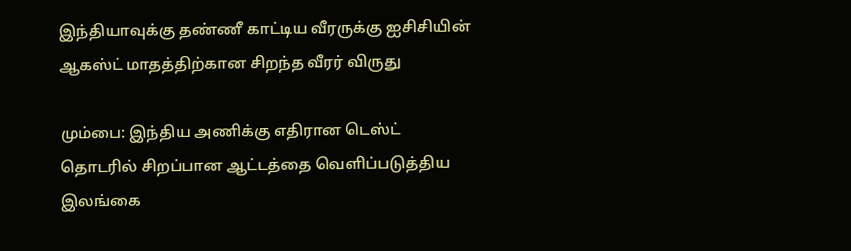இந்தியாவுக்கு தண்ணீ காட்டிய வீரருக்கு ஐசிசியின் ஆகஸ்ட் மாதத்திற்கான சிறந்த வீரர் விருது

மும்பை: இந்திய அணிக்கு எதிரான டெஸ்ட் தொடரில் சிறப்பான ஆட்டத்தை வெளிப்படுத்திய இலங்கை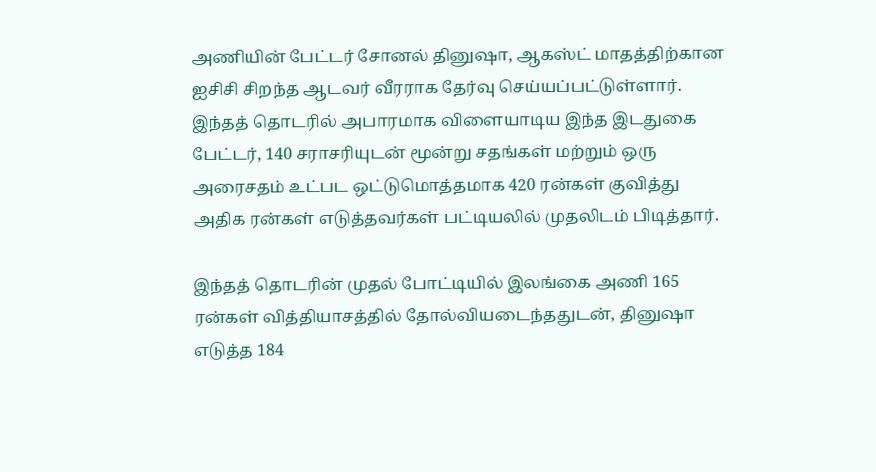அணியின் பேட்டர் சோனல் தினுஷா, ஆகஸ்ட் மாதத்திற்கான ஐசிசி சிறந்த ஆடவர் வீரராக தேர்வு செய்யப்பட்டுள்ளார். இந்தத் தொடரில் அபாரமாக விளையாடிய இந்த இடதுகை பேட்டர், 140 சராசரியுடன் மூன்று சதங்கள் மற்றும் ஒரு அரைசதம் உட்பட ஒட்டுமொத்தமாக 420 ரன்கள் குவித்து அதிக ரன்கள் எடுத்தவர்கள் பட்டியலில் முதலிடம் பிடித்தார்.

இந்தத் தொடரின் முதல் போட்டியில் இலங்கை அணி 165 ரன்கள் வித்தியாசத்தில் தோல்வியடைந்ததுடன், தினுஷா எடுத்த 184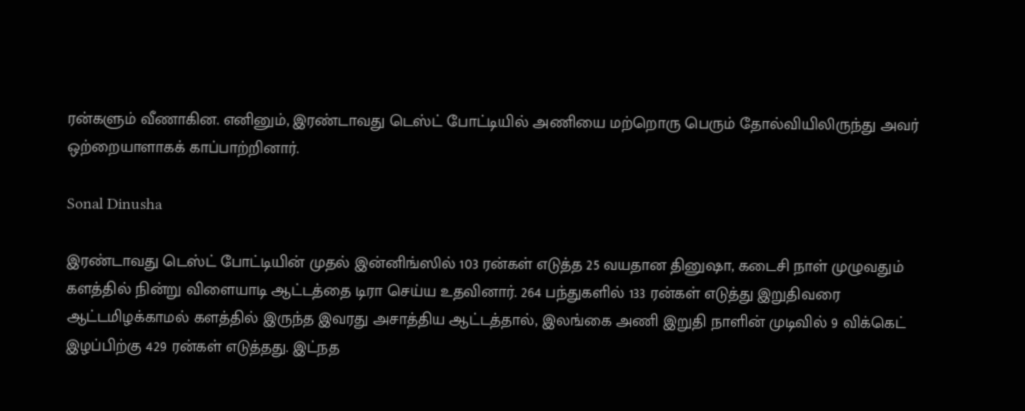ரன்களும் வீணாகின. எனினும், இரண்டாவது டெஸ்ட் போட்டியில் அணியை மற்றொரு பெரும் தோல்வியிலிருந்து அவர் ஒற்றையாளாகக் காப்பாற்றினார்.

Sonal Dinusha

இரண்டாவது டெஸ்ட் போட்டியின் முதல் இன்னிங்ஸில் 103 ரன்கள் எடுத்த 25 வயதான தினுஷா, கடைசி நாள் முழுவதும் களத்தில் நின்று விளையாடி ஆட்டத்தை டிரா செய்ய உதவினார். 264 பந்துகளில் 133 ரன்கள் எடுத்து இறுதிவரை ஆட்டமிழக்காமல் களத்தில் இருந்த இவரது அசாத்திய ஆட்டத்தால், இலங்கை அணி இறுதி நாளின் முடிவில் 9 விக்கெட் இழப்பிற்கு 429 ரன்கள் எடுத்தது. இட்நத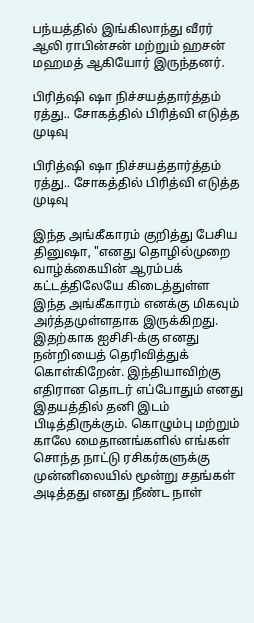பந்யத்தில் இங்கிலாந்து வீரர் ஆலி ராபின்சன் மற்றும் ஹசன் மஹமத் ஆகியோர் இருந்தனர்.

பிரித்ஷி ஷா நிச்சயத்தார்த்தம் ரத்து.. சோகத்தில் பிரித்வி எடுத்த முடிவு

பிரித்ஷி ஷா நிச்சயத்தார்த்தம் ரத்து.. சோகத்தில் பிரித்வி எடுத்த முடிவு

இந்த அங்கீகாரம் குறித்து பேசிய தினுஷா, "எனது தொழில்முறை வாழ்க்கையின் ஆரம்பக் கட்டத்திலேயே கிடைத்துள்ள இந்த அங்கீகாரம் எனக்கு மிகவும் அர்த்தமுள்ளதாக இருக்கிறது. இதற்காக ஐசிசி-க்கு எனது நன்றியைத் தெரிவித்துக் கொள்கிறேன். இந்தியாவிற்கு எதிரான தொடர் எப்போதும் எனது இதயத்தில் தனி இடம் பிடித்திருக்கும். கொழும்பு மற்றும் காலே மைதானங்களில் எங்கள் சொந்த நாட்டு ரசிகர்களுக்கு முன்னிலையில் மூன்று சதங்கள் அடித்தது எனது நீண்ட நாள்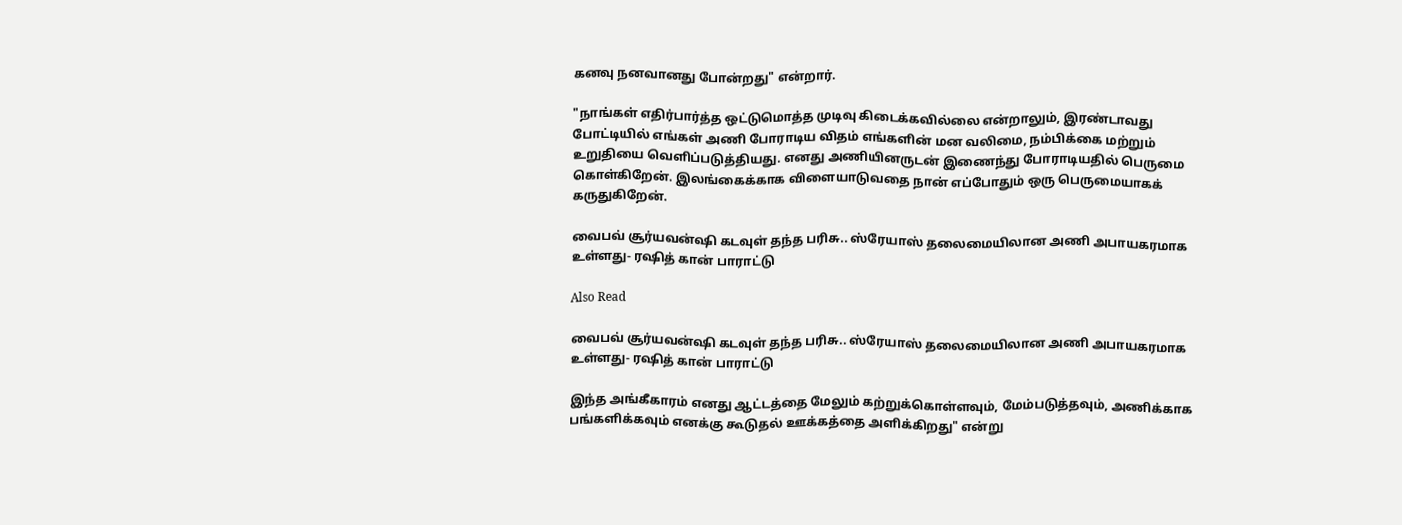கனவு நனவானது போன்றது" என்றார்.

"நாங்கள் எதிர்பார்த்த ஒட்டுமொத்த முடிவு கிடைக்கவில்லை என்றாலும், இரண்டாவது போட்டியில் எங்கள் அணி போராடிய விதம் எங்களின் மன வலிமை, நம்பிக்கை மற்றும் உறுதியை வெளிப்படுத்தியது. எனது அணியினருடன் இணைந்து போராடியதில் பெருமை கொள்கிறேன். இலங்கைக்காக விளையாடுவதை நான் எப்போதும் ஒரு பெருமையாகக் கருதுகிறேன்.

வைபவ் சூர்யவன்ஷி கடவுள் தந்த பரிசு.. ஸ்ரேயாஸ் தலைமையிலான அணி அபாயகரமாக உள்ளது- ரஷித் கான் பாராட்டு

Also Read

வைபவ் சூர்யவன்ஷி கடவுள் தந்த பரிசு.. ஸ்ரேயாஸ் தலைமையிலான அணி அபாயகரமாக உள்ளது- ரஷித் கான் பாராட்டு

இந்த அங்கீகாரம் எனது ஆட்டத்தை மேலும் கற்றுக்கொள்ளவும், மேம்படுத்தவும், அணிக்காக பங்களிக்கவும் எனக்கு கூடுதல் ஊக்கத்தை அளிக்கிறது" என்று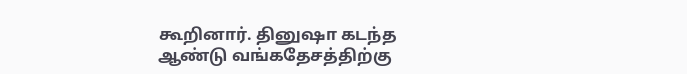கூறினார். தினுஷா கடந்த ஆண்டு வங்கதேசத்திற்கு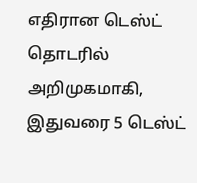எதிரான டெஸ்ட் தொடரில் அறிமுகமாகி, இதுவரை 5 டெஸ்ட்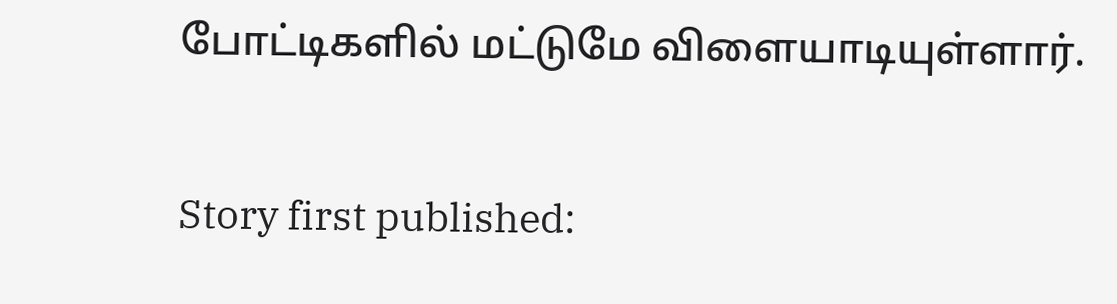போட்டிகளில் மட்டுமே விளையாடியுள்ளார்.

Story first published: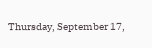Thursday, September 17,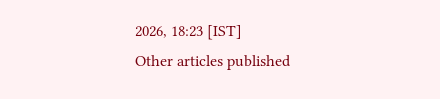2026, 18:23 [IST]
Other articles published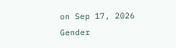on Sep 17, 2026
Gender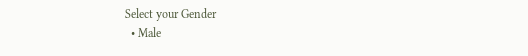Select your Gender
  • Male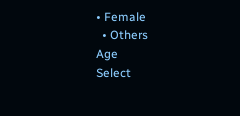• Female
  • Others
Age
Select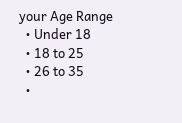your Age Range
  • Under 18
  • 18 to 25
  • 26 to 35
  •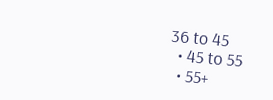36 to 45
  • 45 to 55
  • 55+